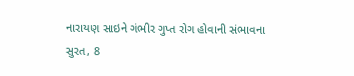નારાયણ સાઇને ગંભીર ગુપ્ત રોગ હોવાની સંભાવના
સુરત, 8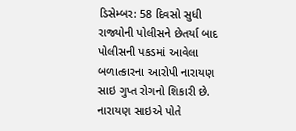ડિસેમ્બર: 58 દિવસો સુધી રાજ્યોની પોલીસને છેતર્યા બાદ પોલીસની પકડમાં આવેલા બળાત્કારના આરોપી નારાયણ સાઇ ગુપ્ત રોગનો શિકારી છે. નારાયણ સાઇએ પોતે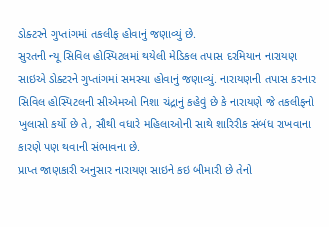ડોક્ટરને ગુપ્તાંગમાં તકલીફ હોવાનું જણાવ્યું છે.
સુરતની ન્યૂ સિવિલ હોસ્પિટલમાં થયેલી મેડિકલ તપાસ દરમિયાન નારાયણ સાઇએ ડોક્ટરને ગુપ્તાંગમાં સમસ્યા હોવાનું જણાવ્યું. નારાયણની તપાસ કરનાર સિવિલ હોસ્પિટલની સીએમઓ નિશા ચંદ્રાનું કહેવું છે કે નારાયણે જે તકલીફનો ખુલાસો કર્યો છે તે, સૌથી વધારે મહિલાઓની સાથે શારિરીક સંબંધ રાખવાના કારણે પણ થવાની સંભાવના છે.
પ્રાપ્ત જાણકારી અનુસાર નારાયણ સાઇને કઇ બીમારી છે તેનો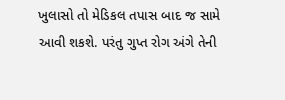ખુલાસો તો મેડિકલ તપાસ બાદ જ સામે આવી શકશે. પરંતુ ગુપ્ત રોગ અંગે તેની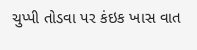ચુપ્પી તોડવા પર કંઇક ખાસ વાત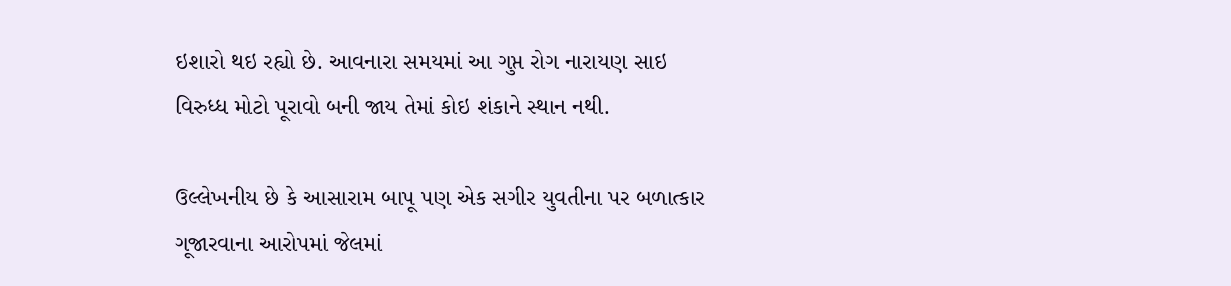ઇશારો થઇ રહ્યો છે. આવનારા સમયમાં આ ગુપ્ત રોગ નારાયણ સાઇ વિરુધ્ધ મોટો પૂરાવો બની જાય તેમાં કોઇ શંકાને સ્થાન નથી.

ઉલ્લેખનીય છે કે આસારામ બાપૂ પણ એક સગીર યુવતીના પર બળાત્કાર ગૂજારવાના આરોપમાં જેલમાં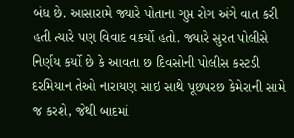બંધ છે. આસારામે જ્યારે પોતાના ગુપ્ત રોગ અંગે વાત કરી હતી ત્યારે પણ વિવાદ વકર્યો હતો. જ્યારે સુરત પોલીસે નિર્ણય કર્યો છે કે આવતા છ દિવસોની પોલીસ કસ્ટડી દરમિયાન તેઓ નારાયણ સાઇ સાથે પૂછપરછ કેમેરાની સામે જ કરશે, જેથી બાદમાં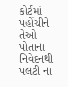કોર્ટમાં પહોંચીને તેઓ પોતાના નિવેદનથી પલટી ના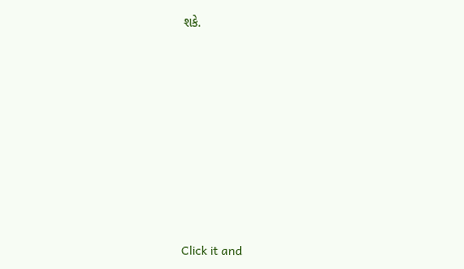શકે.












Click it and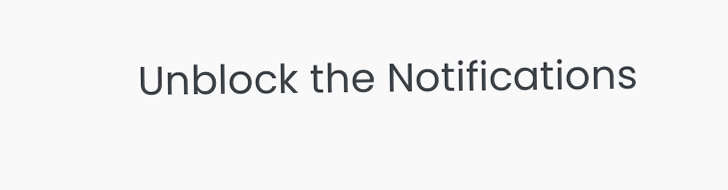Unblock the Notifications